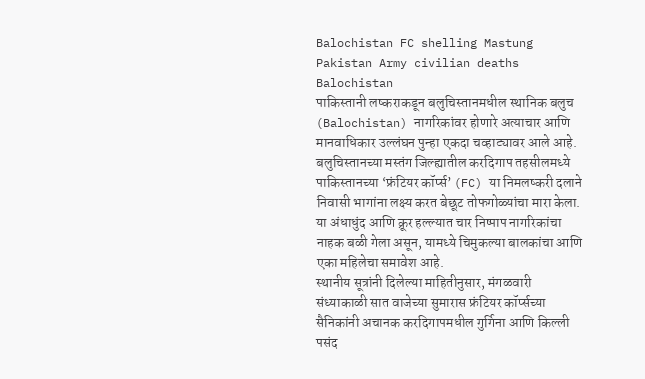Balochistan FC shelling Mastung Pakistan Army civilian deaths Balochistan
पाकिस्तानी लष्कराकडून बलुचिस्तानमधील स्थानिक बलुच (Balochistan) नागरिकांवर होणारे अत्याचार आणि मानवाधिकार उल्लंघन पुन्हा एकदा चव्हाट्यावर आले आहे. बलुचिस्तानच्या मस्तंग जिल्ह्यातील करदिगाप तहसीलमध्ये पाकिस्तानच्या ‘फ्रंटियर कॉर्प्स’ (FC) या निमलष्करी दलाने निवासी भागांना लक्ष्य करत बेछूट तोफगोळ्यांचा मारा केला. या अंधाधुंद आणि क्रूर हल्ल्यात चार निष्पाप नागरिकांचा नाहक बळी गेला असून, यामध्ये चिमुकल्या बालकांचा आणि एका महिलेचा समावेश आहे.
स्थानीय सूत्रांनी दिलेल्या माहितीनुसार, मंगळवारी संध्याकाळी सात वाजेच्या सुमारास फ्रंटियर कॉर्प्सच्या सैनिकांनी अचानक करदिगापमधील गुर्गिना आणि किल्ली पसंद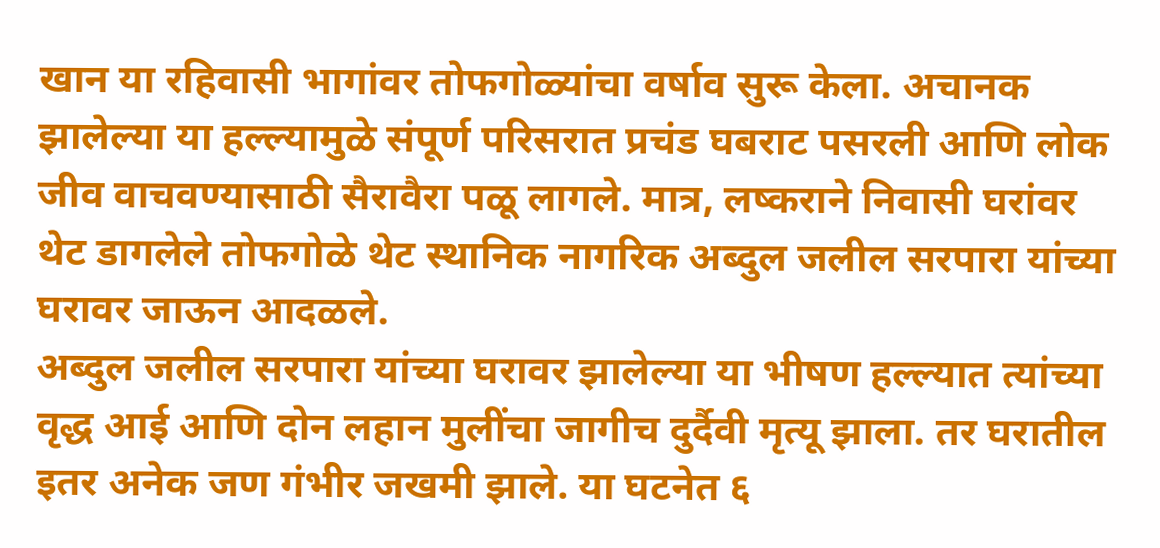खान या रहिवासी भागांवर तोफगोळ्यांचा वर्षाव सुरू केला. अचानक झालेल्या या हल्ल्यामुळे संपूर्ण परिसरात प्रचंड घबराट पसरली आणि लोक जीव वाचवण्यासाठी सैरावैरा पळू लागले. मात्र, लष्कराने निवासी घरांवर थेट डागलेले तोफगोळे थेट स्थानिक नागरिक अब्दुल जलील सरपारा यांच्या घरावर जाऊन आदळले.
अब्दुल जलील सरपारा यांच्या घरावर झालेल्या या भीषण हल्ल्यात त्यांच्या वृद्ध आई आणि दोन लहान मुलींचा जागीच दुर्दैवी मृत्यू झाला. तर घरातील इतर अनेक जण गंभीर जखमी झाले. या घटनेत ६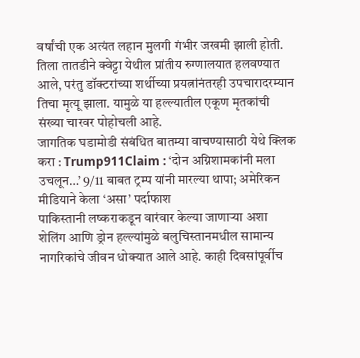वर्षांची एक अत्यंत लहान मुलगी गंभीर जखमी झाली होती. तिला तातडीने क्वेट्टा येथील प्रांतीय रुग्णालयात हलवण्यात आले, परंतु डॉक्टरांच्या शर्थीच्या प्रयत्नांनंतरही उपचारादरम्यान तिचा मृत्यू झाला. यामुळे या हल्ल्यातील एकूण मृतकांची संख्या चारवर पोहोचली आहे.
जागतिक घडामोडी संबंधित बातम्या वाचण्यासाठी येथे क्लिक करा : Trump911Claim : ‘दोन अग्निशामकांनी मला उचलून…’ 9/11 बाबत ट्रम्प यांनी मारल्या थापा; अमेरिकन मीडियाने केला ‘असा’ पर्दाफाश
पाकिस्तानी लष्कराकडून वारंवार केल्या जाणाऱ्या अशा शेलिंग आणि ड्रोन हल्ल्यांमुळे बलुचिस्तानमधील सामान्य नागरिकांचे जीवन धोक्यात आले आहे. काही दिवसांपूर्वीच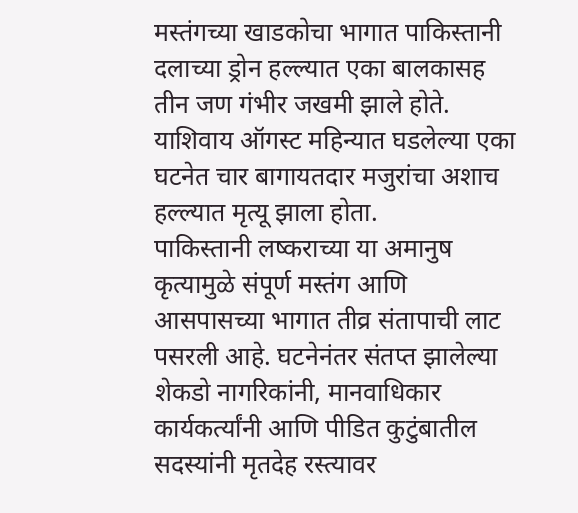मस्तंगच्या खाडकोचा भागात पाकिस्तानी दलाच्या ड्रोन हल्ल्यात एका बालकासह तीन जण गंभीर जखमी झाले होते. याशिवाय ऑगस्ट महिन्यात घडलेल्या एका घटनेत चार बागायतदार मजुरांचा अशाच हल्ल्यात मृत्यू झाला होता.
पाकिस्तानी लष्कराच्या या अमानुष कृत्यामुळे संपूर्ण मस्तंग आणि आसपासच्या भागात तीव्र संतापाची लाट पसरली आहे. घटनेनंतर संतप्त झालेल्या शेकडो नागरिकांनी, मानवाधिकार कार्यकर्त्यांनी आणि पीडित कुटुंबातील सदस्यांनी मृतदेह रस्त्यावर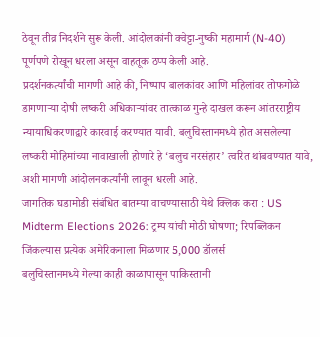ठेवून तीव्र निदर्शने सुरू केली. आंदोलकांनी क्वेट्टा-नुष्की महामार्ग (N-40) पूर्णपणे रोखून धरला असून वाहतूक ठप्प केली आहे.
प्रदर्शनकर्त्यांची मागणी आहे की, निष्पाप बालकांवर आणि महिलांवर तोफगोळे डागणाऱ्या दोषी लष्करी अधिकाऱ्यांवर तात्काळ गुन्हे दाखल करून आंतरराष्ट्रीय न्यायाधिकरणाद्वारे कारवाई करण्यात यावी. बलुचिस्तानमध्ये होत असलेल्या लष्करी मोहिमांच्या नावाखाली होणारे हे ‘बलुच नरसंहार’ त्वरित थांबवण्यात यावे, अशी मागणी आंदोलनकर्त्यांनी लावून धरली आहे.
जागतिक घडामोडी संबंधित बातम्या वाचण्यासाठी येथे क्लिक करा : US Midterm Elections 2026: ट्रम्प यांची मोठी घोषणा; रिपब्लिकन जिंकल्यास प्रत्येक अमेरिकनाला मिळणार 5,000 डॉलर्स
बलुचिस्तानमध्ये गेल्या काही काळापासून पाकिस्तानी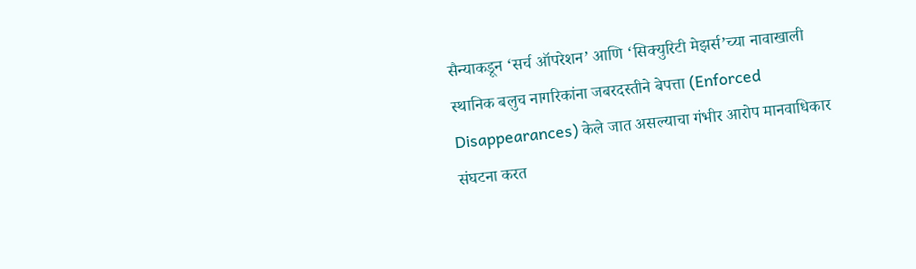सैन्याकडून ‘सर्च ऑपरेशन’ आणि ‘सिक्युरिटी मेझर्स’च्या नावाखाली स्थानिक बलुच नागरिकांना जबरदस्तीने बेपत्ता (Enforced Disappearances) केले जात असल्याचा गंभीर आरोप मानवाधिकार संघटना करत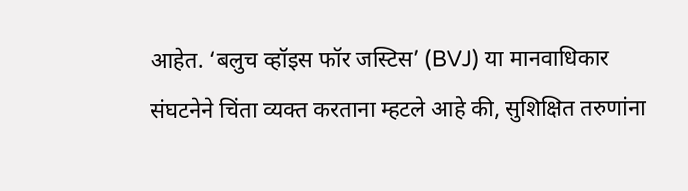आहेत. ‘बलुच व्हॉइस फॉर जस्टिस’ (BVJ) या मानवाधिकार संघटनेने चिंता व्यक्त करताना म्हटले आहे की, सुशिक्षित तरुणांना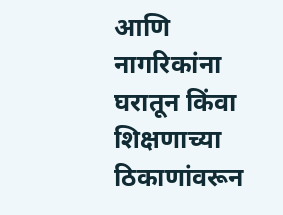आणि नागरिकांना घरातून किंवा शिक्षणाच्या ठिकाणांवरून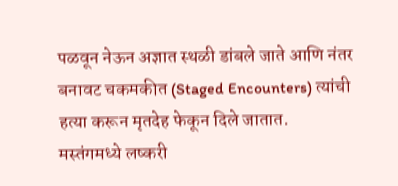पळवून नेऊन अज्ञात स्थळी डांबले जाते आणि नंतर बनावट चकमकीत (Staged Encounters) त्यांची हत्या करून मृतदेह फेकून दिले जातात.
मस्तंगमध्ये लष्करी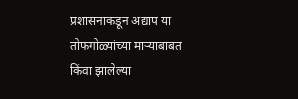प्रशासनाकडून अद्याप या तोफगोळ्यांच्या माऱ्याबाबत किंवा झालेल्या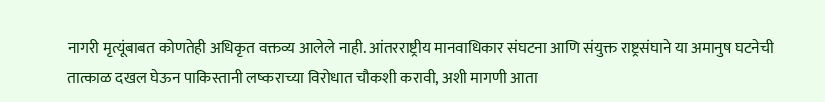नागरी मृत्यूंबाबत कोणतेही अधिकृत वक्तव्य आलेले नाही. आंतरराष्ट्रीय मानवाधिकार संघटना आणि संयुक्त राष्ट्रसंघाने या अमानुष घटनेची तात्काळ दखल घेऊन पाकिस्तानी लष्कराच्या विरोधात चौकशी करावी, अशी मागणी आता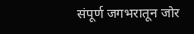संपूर्ण जगभरातून जोर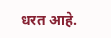धरत आहे.